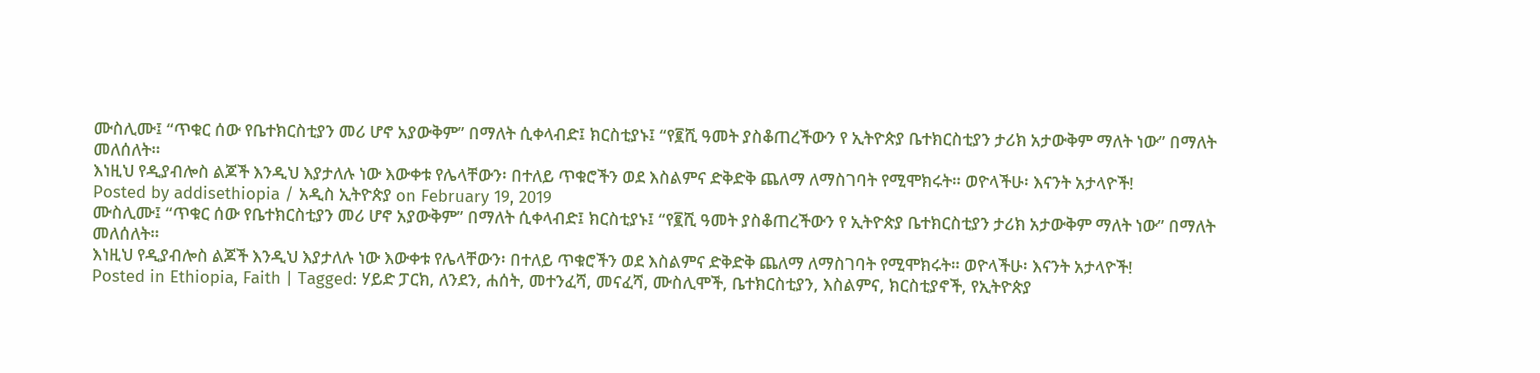ሙስሊሙ፤ “ጥቁር ሰው የቤተክርስቲያን መሪ ሆኖ አያውቅም” በማለት ሲቀላብድ፤ ክርስቲያኑ፤ “የ፪ሺ ዓመት ያስቆጠረችውን የ ኢትዮጵያ ቤተክርስቲያን ታሪክ አታውቅም ማለት ነው” በማለት መለሰለት።
እነዚህ የዲያብሎስ ልጆች እንዲህ እያታለሉ ነው እውቀቱ የሌላቸውን፡ በተለይ ጥቁሮችን ወደ እስልምና ድቅድቅ ጨለማ ለማስገባት የሚሞክሩት። ወዮላችሁ፡ እናንት አታላዮች!
Posted by addisethiopia / አዲስ ኢትዮጵያ on February 19, 2019
ሙስሊሙ፤ “ጥቁር ሰው የቤተክርስቲያን መሪ ሆኖ አያውቅም” በማለት ሲቀላብድ፤ ክርስቲያኑ፤ “የ፪ሺ ዓመት ያስቆጠረችውን የ ኢትዮጵያ ቤተክርስቲያን ታሪክ አታውቅም ማለት ነው” በማለት መለሰለት።
እነዚህ የዲያብሎስ ልጆች እንዲህ እያታለሉ ነው እውቀቱ የሌላቸውን፡ በተለይ ጥቁሮችን ወደ እስልምና ድቅድቅ ጨለማ ለማስገባት የሚሞክሩት። ወዮላችሁ፡ እናንት አታላዮች!
Posted in Ethiopia, Faith | Tagged: ሃይድ ፓርክ, ለንደን, ሐሰት, መተንፈሻ, መናፈሻ, ሙስሊሞች, ቤተክርስቲያን, እስልምና, ክርስቲያኖች, የኢትዮጵያ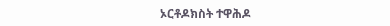ኦርቶዶክስት ተዋሕዶ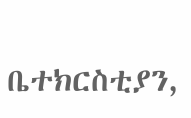ቤተክርስቲያን,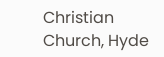Christian Church, Hyde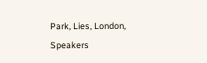Park, Lies, London, Speakers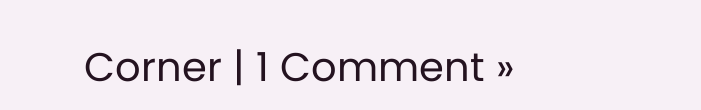Corner | 1 Comment »